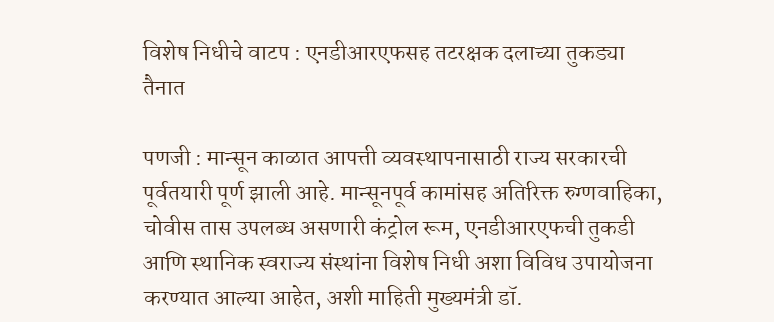विशेष निधीचे वाटप : एनडीआरएफसह तटरक्षक दलाच्या तुकड्या तैनात

पणजी : मान्सून काळात आपत्ती व्यवस्थापनासाठी राज्य सरकारची पूर्वतयारी पूर्ण झाली आहे. मान्सूनपूर्व कामांसह अतिरिक्त रुग्णवाहिका, चोवीस तास उपलब्ध असणारी कंट्रोल रूम, एनडीआरएफची तुकडी आणि स्थानिक स्वराज्य संस्थांना विशेष निधी अशा विविध उपायोजना करण्यात आल्या आहेत, अशी माहिती मुख्यमंत्री डॉ.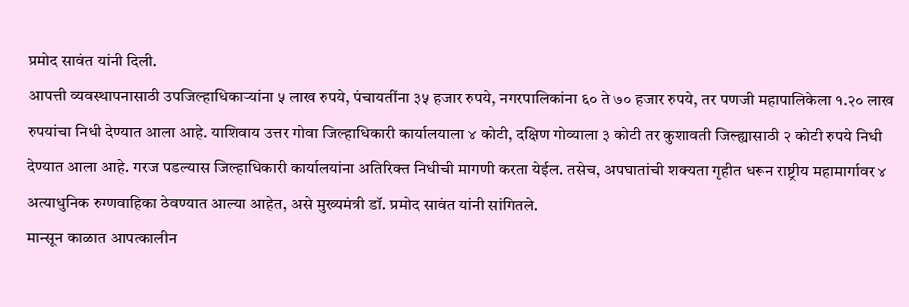प्रमोद सावंत यांनी दिली.
आपत्ती व्यवस्थापनासाठी उपजिल्हाधिकाऱ्यांना ५ लाख रुपये, पंचायतींना ३५ हजार रुपये, नगरपालिकांना ६० ते ७० हजार रुपये, तर पणजी महापालिकेला १.२० लाख रुपयांचा निधी देण्यात आला आहे. याशिवाय उत्तर गोवा जिल्हाधिकारी कार्यालयाला ४ कोटी, दक्षिण गोव्याला ३ कोटी तर कुशावती जिल्ह्यासाठी २ कोटी रुपये निधी देण्यात आला आहे. गरज पडल्यास जिल्हाधिकारी कार्यालयांना अतिरिक्त निधीची मागणी करता येईल. तसेच, अपघातांची शक्यता गृहीत धरून राष्ट्रीय महामार्गावर ४ अत्याधुनिक रुग्णवाहिका ठेवण्यात आल्या आहेत, असे मुख्यमंत्री डॉ. प्रमोद सावंत यांनी सांगितले.
मान्सून काळात आपत्कालीन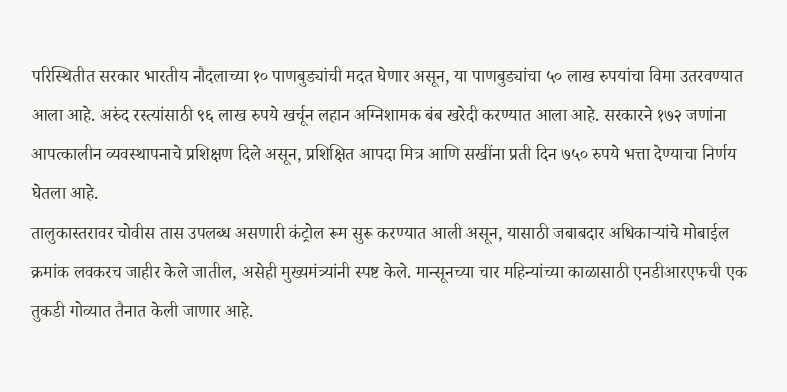परिस्थितीत सरकार भारतीय नौदलाच्या १० पाणबुड्यांची मदत घेणार असून, या पाणबुड्यांचा ५० लाख रुपयांचा विमा उतरवण्यात आला आहे. अरुंद रस्त्यांसाठी ९६ लाख रुपये खर्चून लहान अग्निशामक बंब खरेदी करण्यात आला आहे. सरकारने १७२ जणांना आपत्कालीन व्यवस्थापनाचे प्रशिक्षण दिले असून, प्रशिक्षित आपदा मित्र आणि सखींना प्रती दिन ७५० रुपये भत्ता देण्याचा निर्णय घेतला आहे.
तालुकास्तरावर चोवीस तास उपलब्ध असणारी कंट्रोल रूम सुरू करण्यात आली असून, यासाठी जबाबदार अधिकाऱ्यांचे मोबाईल क्रमांक लवकरच जाहीर केले जातील, असेही मुख्यमंत्र्यांनी स्पष्ट केले. मान्सूनच्या चार महिन्यांच्या काळासाठी एनडीआरएफची एक तुकडी गोव्यात तैनात केली जाणार आहे.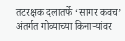तटरक्षक दलातर्फे ‘सागर कवच’ अंतर्गत गोव्याच्या किनाऱ्यांवर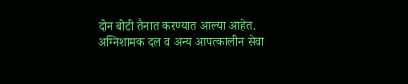दोन बोटी तैनात करण्यात आल्या आहेत. अग्निशामक दल व अन्य आपत्कालीन सेवा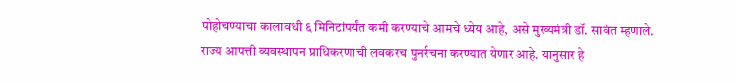पोहोचण्याचा कालावधी ६ मिनिटांपर्यंत कमी करण्याचे आमचे ध्येय आहे, असे मुख्यमंत्री डॉ. सावंत म्हणाले.
राज्य आपत्ती व्यवस्थापन प्राधिकरणाची लवकरच पुनर्रचना करण्यात येणार आहे. यानुसार हे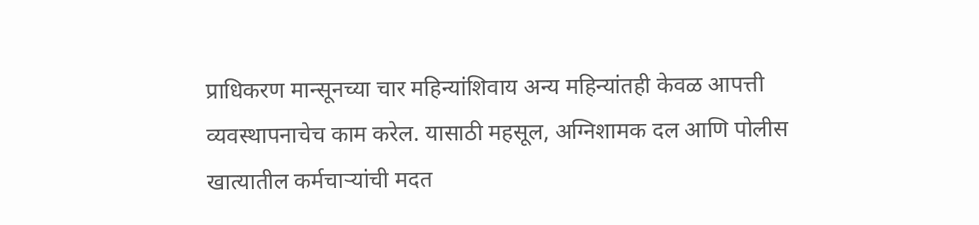प्राधिकरण मान्सूनच्या चार महिन्यांशिवाय अन्य महिन्यांतही केवळ आपत्ती व्यवस्थापनाचेच काम करेल. यासाठी महसूल, अग्निशामक दल आणि पोलीस खात्यातील कर्मचाऱ्यांची मदत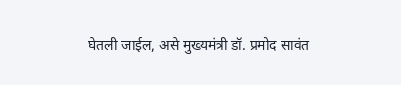घेतली जाईल, असे मुख्यमंत्री डॉ. प्रमोद सावंत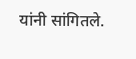यांनी सांगितले.